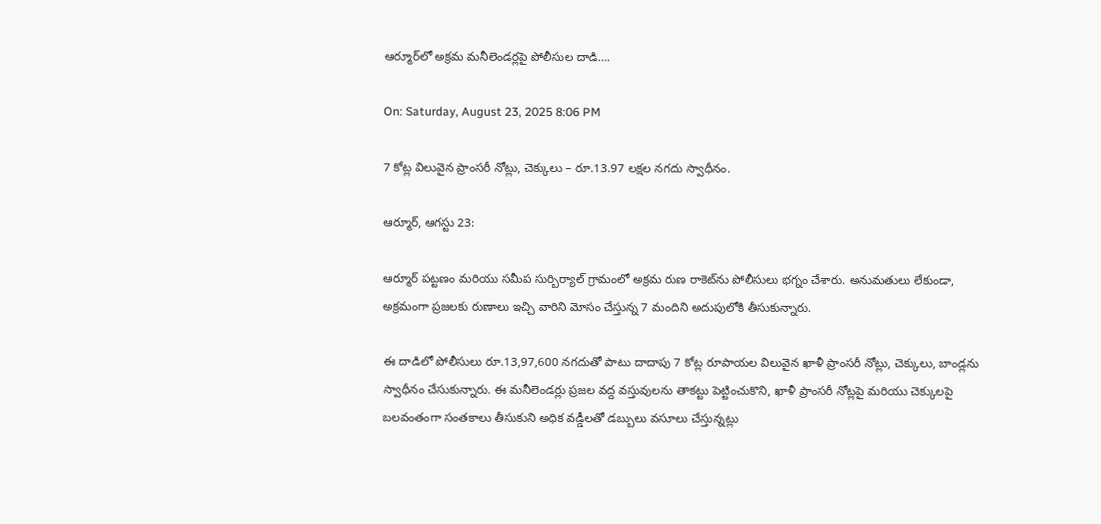ఆర్మూర్‌లో అక్రమ మనీలెండర్లపై పోలీసుల దాడి….

On: Saturday, August 23, 2025 8:06 PM

7 కోట్ల విలువైన ప్రాంసరీ నోట్లు, చెక్కులు – రూ.13.97 లక్షల నగదు స్వాధీనం.

ఆర్మూర్, ఆగస్టు 23:

ఆర్మూర్ పట్టణం మరియు సమీప సుర్బిర్యాల్ గ్రామంలో అక్రమ రుణ రాకెట్‌ను పోలీసులు భగ్నం చేశారు. అనుమతులు లేకుండా, అక్రమంగా ప్రజలకు రుణాలు ఇచ్చి వారిని మోసం చేస్తున్న 7 మందిని అదుపులోకి తీసుకున్నారు.

ఈ దాడిలో పోలీసులు రూ.13,97,600 నగదుతో పాటు దాదాపు 7 కోట్ల రూపాయల విలువైన ఖాళీ ప్రాంసరీ నోట్లు, చెక్కులు, బాండ్లను స్వాధీనం చేసుకున్నారు. ఈ మనీలెండర్లు ప్రజల వద్ద వస్తువులను తాకట్టు పెట్టించుకొని, ఖాళీ ప్రాంసరీ నోట్లపై మరియు చెక్కులపై బలవంతంగా సంతకాలు తీసుకుని అధిక వడ్డీలతో డబ్బులు వసూలు చేస్తున్నట్లు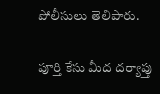పోలీసులు తెలిపారు.

పూర్తి కేసు మీద దర్యాప్తు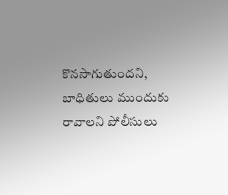కొనసాగుతుందని, బాధితులు ముందుకు రావాలని పోలీసులు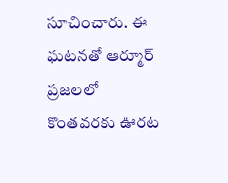సూచించారు. ఈ ఘటనతో ఆర్మూర్ ప్రజలలో కొంతవరకు ఊరట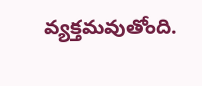వ్యక్తమవుతోంది.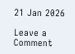21 Jan 2026

Leave a Comment